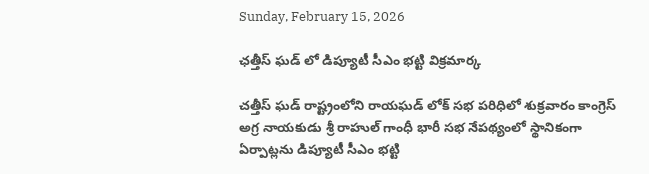Sunday, February 15, 2026

ఛత్తీస్ ఘడ్ లో డిప్యూటీ సీఎం భట్టి విక్రమార్క

చత్తీస్ ఘడ్ రాష్ట్రంలోని రాయఘడ్ లోక్ సభ పరిధిలో శుక్రవారం కాంగ్రెస్ అగ్ర నాయకుడు శ్రీ రాహుల్ గాంధీ భారీ సభ నేపథ్యంలో స్థానికంగా ఏర్పాట్లను డిప్యూటీ సీఎం భట్టి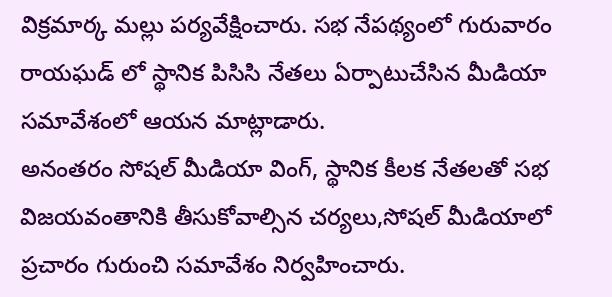విక్రమార్క మల్లు పర్యవేక్షించారు. సభ నేపథ్యంలో గురువారం రాయఘడ్ లో స్థానిక పిసిసి నేతలు ఏర్పాటుచేసిన మీడియా సమావేశంలో ఆయన మాట్లాడారు.
అనంతరం సోషల్ మీడియా వింగ్, స్థానిక కీలక నేతలతో సభ విజయవంతానికి తీసుకోవాల్సిన చర్యలు,సోషల్ మీడియాలో ప్రచారం గురుంచి సమావేశం నిర్వహించారు.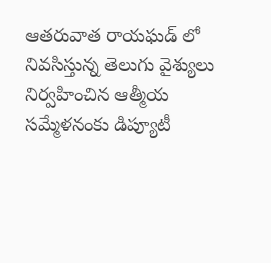ఆతరువాత రాయఘడ్ లో నివసిస్తున్న తెలుగు వైశ్యులు నిర్వహించిన ఆత్మీయ సమ్మేళనంకు డిప్యూటీ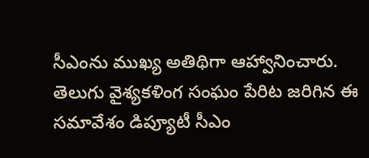సీఎంను ముఖ్య అతిథిగా ఆహ్వానించారు. తెలుగు వైశ్యకళింగ సంఘం పేరిట జరిగిన ఈ సమావేశం డిప్యూటీ సీఎం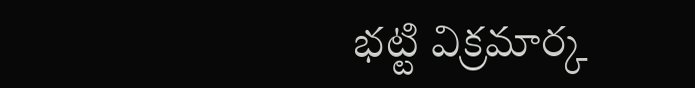భట్టి విక్రమార్క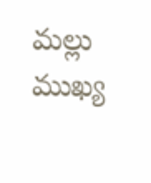మల్లు ముఖ్య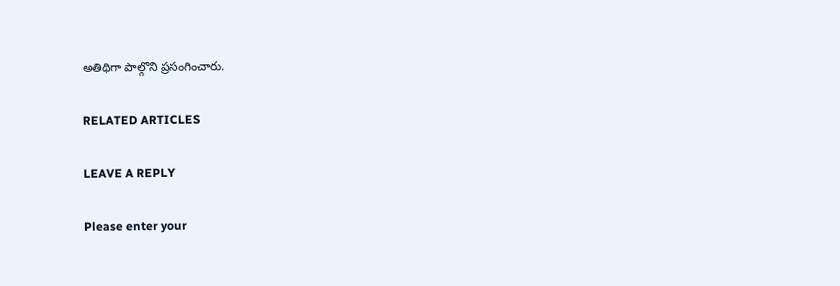అతిథిగా పాల్గొని ప్రసంగించారు.

RELATED ARTICLES

LEAVE A REPLY

Please enter your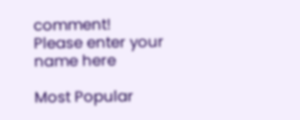comment!
Please enter your name here

Most Popular